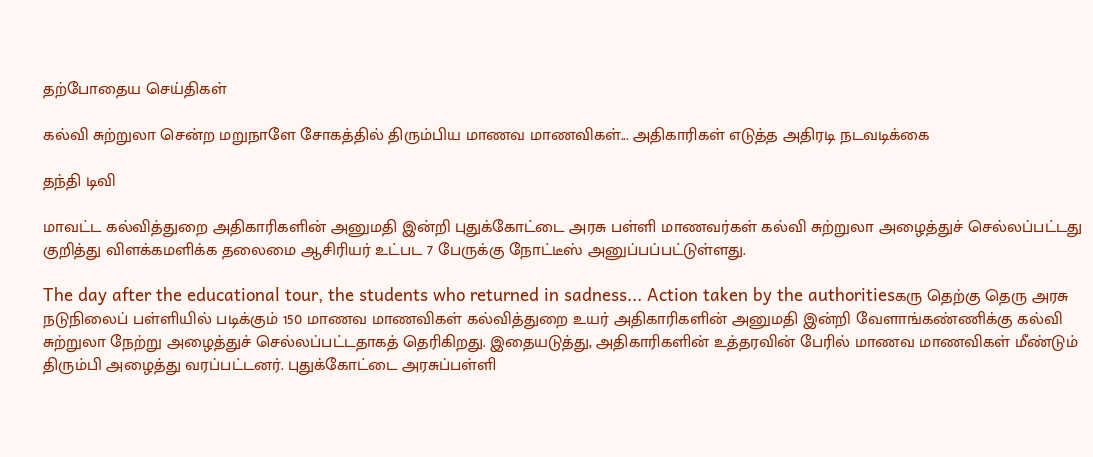தற்போதைய செய்திகள்

கல்வி சுற்றுலா சென்ற மறுநாளே சோகத்தில் திரும்பிய மாணவ மாணவிகள்... அதிகாரிகள் எடுத்த அதிரடி நடவடிக்கை

தந்தி டிவி

மாவட்ட கல்வித்துறை அதிகாரிகளின் அனுமதி இன்றி புதுக்கோட்டை அரசு பள்ளி மாணவர்கள் கல்வி சுற்றுலா அழைத்துச் செல்லப்பட்டது குறித்து விளக்கமளிக்க தலைமை ஆசிரியர் உட்பட 7 பேருக்கு நோட்டீஸ் அனுப்பப்பட்டுள்ளது.

The day after the educational tour, the students who returned in sadness... Action taken by the authoritiesகரு தெற்கு தெரு அரசு நடுநிலைப் பள்ளியில் படிக்கும் 150 மாணவ மாணவிகள் கல்வித்துறை உயர் அதிகாரிகளின் அனுமதி இன்றி வேளாங்கண்ணிக்கு கல்வி சுற்றுலா நேற்று அழைத்துச் செல்லப்பட்டதாகத் தெரிகிறது. இதையடுத்து, அதிகாரிகளின் உத்தரவின் பேரில் மாணவ மாணவிகள் மீண்டும் திரும்பி அழைத்து வரப்பட்டனர். புதுக்கோட்டை அரசுப்பள்ளி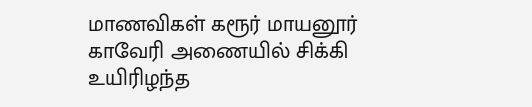மாணவிகள் கரூர் மாயனூர் காவேரி அணையில் சிக்கி உயிரிழந்த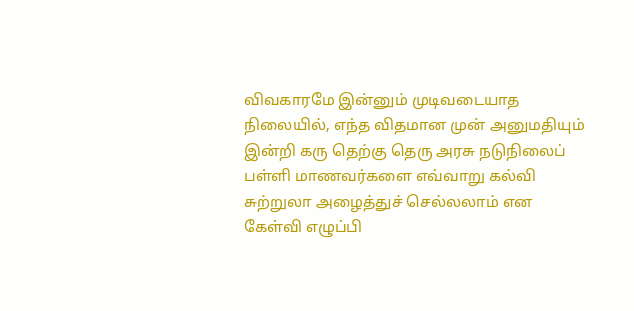விவகாரமே இன்னும் முடிவடையாத நிலையில், எந்த விதமான முன் அனுமதியும் இன்றி கரு தெற்கு தெரு அரசு நடுநிலைப் பள்ளி மாணவர்களை எவ்வாறு கல்வி சுற்றுலா அழைத்துச் செல்லலாம் என கேள்வி எழுப்பி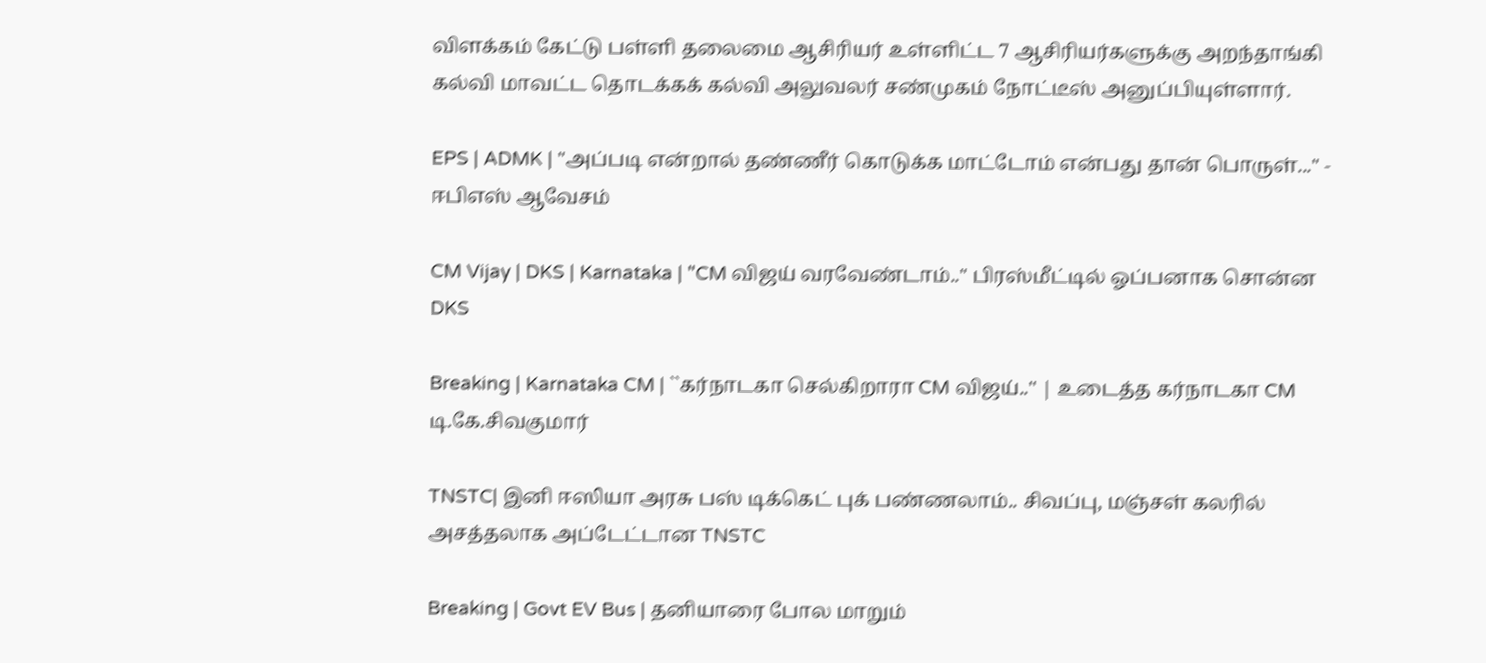விளக்கம் கேட்டு பள்ளி தலைமை ஆசிரியர் உள்ளிட்ட 7 ஆசிரியர்களுக்கு அறந்தாங்கி கல்வி மாவட்ட தொடக்கக் கல்வி அலுவலர் சண்முகம் நோட்டீஸ் அனுப்பியுள்ளார்.

EPS | ADMK | "அப்படி என்றால் தண்ணீர் கொடுக்க மாட்டோம் என்பது தான் பொருள்..." - ஈபிஎஸ் ஆவேசம்

CM Vijay | DKS | Karnataka | "CM விஜய் வரவேண்டாம்.." பிரஸ்மீட்டில் ஓப்பனாக சொன்ன DKS

Breaking | Karnataka CM | ``கர்நாடகா செல்கிறாரா CM விஜய்..'' | உடைத்த கர்நாடகா CM டி.கே.சிவகுமார்

TNSTC| இனி ஈஸியா அரசு பஸ் டிக்கெட் புக் பண்ணலாம்.. சிவப்பு, மஞ்சள் கலரில் அசத்தலாக அப்டேட்டான TNSTC

Breaking | Govt EV Bus | தனியாரை போல மாறும்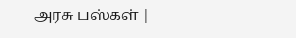அரசு பஸ்கள் |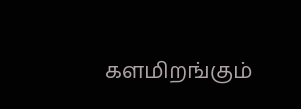களமிறங்கும்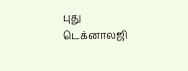புது டெக்னாலஜி